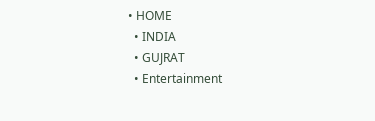• HOME
  • INDIA
  • GUJRAT
  • Entertainment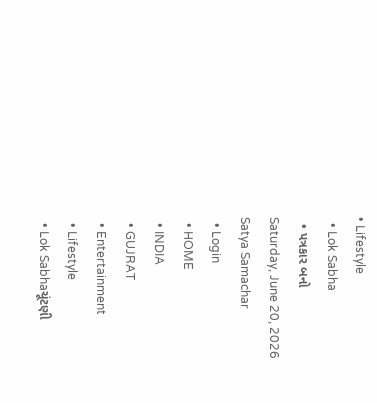• Lifestyle
  • Lok Sabha
  • પત્રકાર બનો
Saturday, June 20, 2026
Satya Samachar
  • Login
  • HOME
  • INDIA
  • GUJRAT
  • Entertainment
  • Lifestyle
  • Lok Sabhaચૂંટણી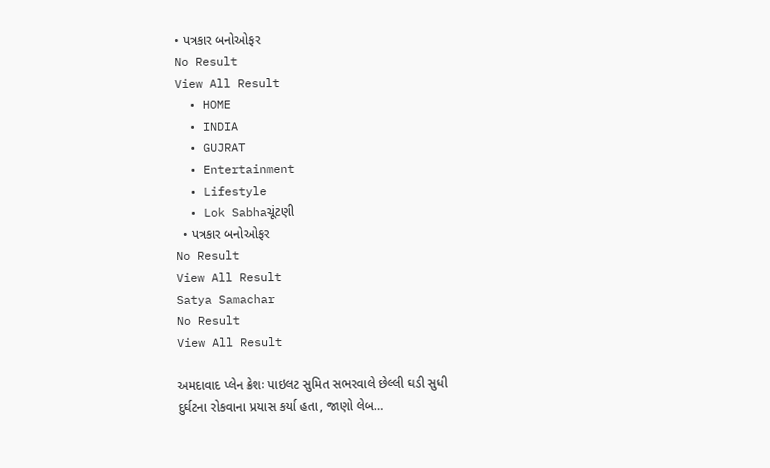• પત્રકાર બનોઓફર
No Result
View All Result
  • HOME
  • INDIA
  • GUJRAT
  • Entertainment
  • Lifestyle
  • Lok Sabhaચૂંટણી
  • પત્રકાર બનોઓફર
No Result
View All Result
Satya Samachar
No Result
View All Result

અમદાવાદ પ્લેન ક્રેશઃ પાઇલટ સુમિત સભરવાલે છેલ્લી ઘડી સુધી દુર્ઘટના રોકવાના પ્રયાસ કર્યા હતા, જાણો લેબ…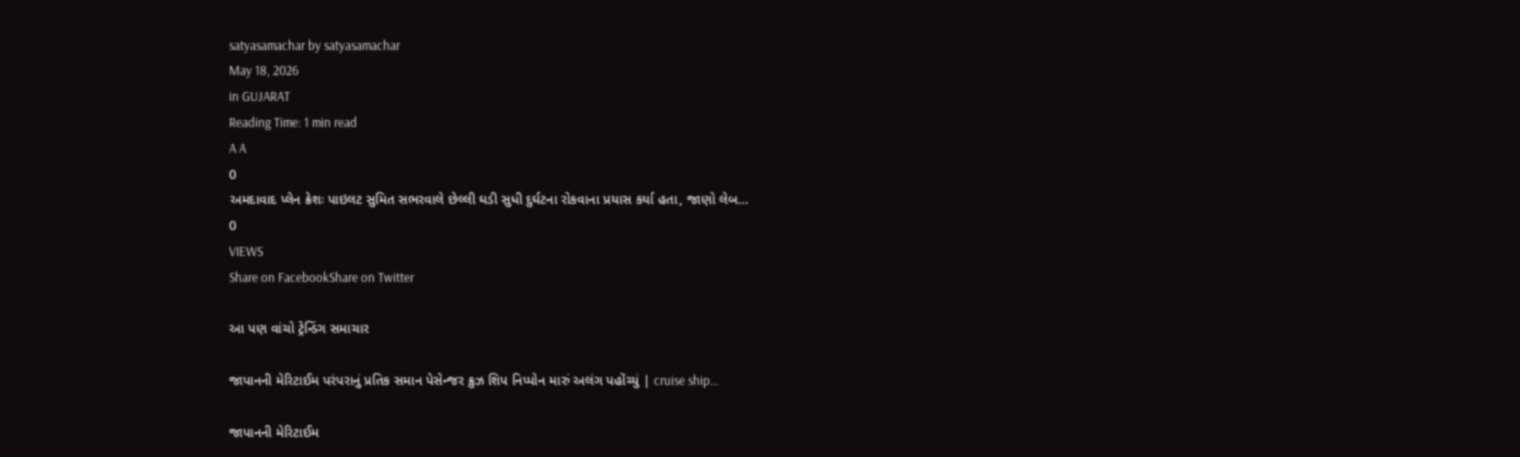satyasamachar by satyasamachar
May 18, 2026
in GUJARAT
Reading Time: 1 min read
A A
0
અમદાવાદ પ્લેન ક્રેશઃ પાઇલટ સુમિત સભરવાલે છેલ્લી ઘડી સુધી દુર્ઘટના રોકવાના પ્રયાસ કર્યા હતા, જાણો લેબ…
0
VIEWS
Share on FacebookShare on Twitter

આ પણ વાંચો ટ્રેન્ડિંગ સમાચાર

જાપાનની મેરિટાઈમ પરંપરાનું પ્રતિક સમાન પેસેન્જર ક્રુઝ શિપ નિપ્પોન મારું અલંગ પહોંચ્યું | cruise ship…

જાપાનની મેરિટાઈમ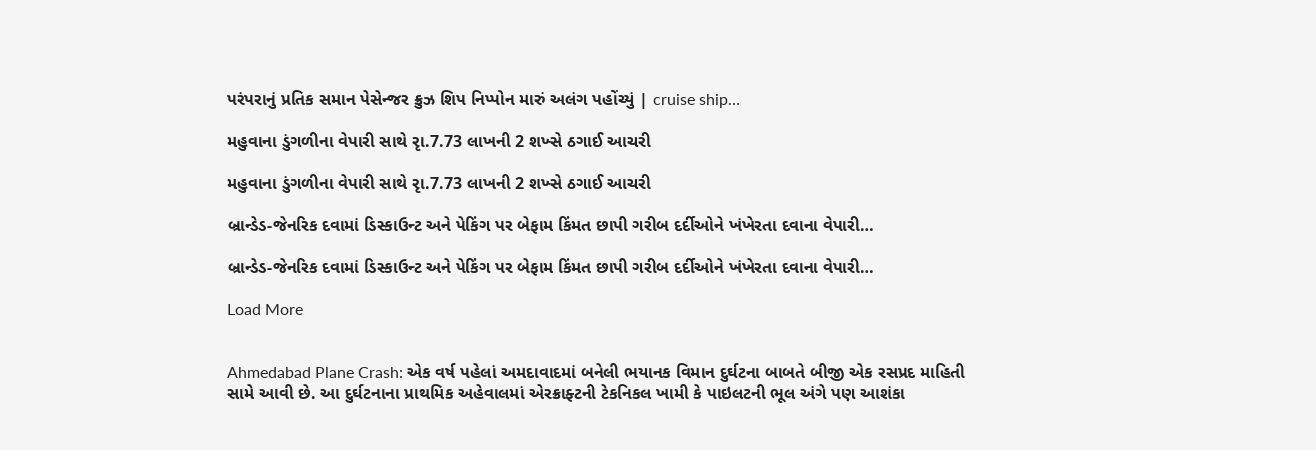પરંપરાનું પ્રતિક સમાન પેસેન્જર ક્રુઝ શિપ નિપ્પોન મારું અલંગ પહોંચ્યું | cruise ship…

મહુવાના ડુંગળીના વેપારી સાથે રૃા.7.73 લાખની 2 શખ્સે ઠગાઈ આચરી

મહુવાના ડુંગળીના વેપારી સાથે રૃા.7.73 લાખની 2 શખ્સે ઠગાઈ આચરી

બ્રાન્ડેડ-જેનરિક દવામાં ડિસ્કાઉન્ટ અને પેકિંગ પર બેફામ કિંમત છાપી ગરીબ દર્દીઓને ખંખેરતા દવાના વેપારી…

બ્રાન્ડેડ-જેનરિક દવામાં ડિસ્કાઉન્ટ અને પેકિંગ પર બેફામ કિંમત છાપી ગરીબ દર્દીઓને ખંખેરતા દવાના વેપારી…

Load More


Ahmedabad Plane Crash: એક વર્ષ પહેલાં અમદાવાદમાં બનેલી ભયાનક વિમાન દુર્ઘટના બાબતે બીજી એક રસપ્રદ માહિતી સામે આવી છે. આ દુર્ઘટનાના પ્રાથમિક અહેવાલમાં એરક્રાફ્ટની ટેકનિકલ ખામી કે પાઇલટની ભૂલ અંગે પણ આશંકા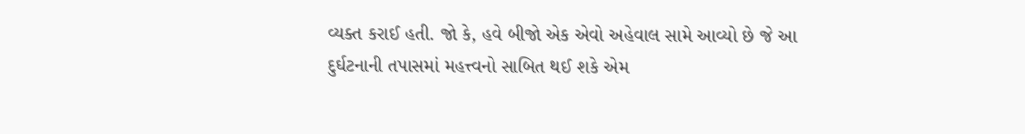વ્યક્ત કરાઈ હતી. જો કે, હવે બીજો એક એવો અહેવાલ સામે આવ્યો છે જે આ દુર્ઘટનાની તપાસમાં મહત્ત્વનો સાબિત થઈ શકે એમ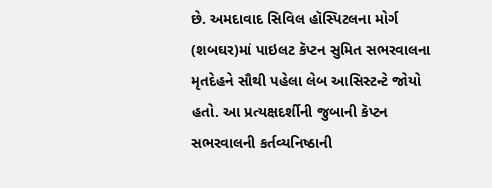છે. અમદાવાદ સિવિલ હૉસ્પિટલના મોર્ગ (શબઘર)માં પાઇલટ કૅપ્ટન સુમિત સભરવાલના મૃતદેહને સૌથી પહેલા લેબ આસિસ્ટન્ટે જોયો હતો. આ પ્રત્યક્ષદર્શીની જુબાની કૅપ્ટન સભરવાલની કર્તવ્યનિષ્ઠાની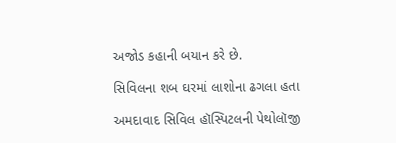અજોડ કહાની બયાન કરે છે.

સિવિલના શબ ઘરમાં લાશોના ઢગલા હતા

અમદાવાદ સિવિલ હૉસ્પિટલની પેથોલૉજી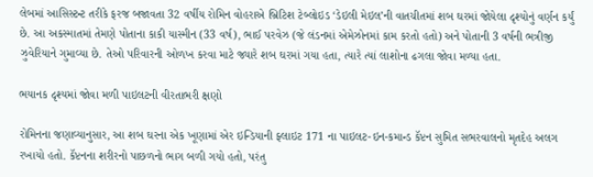લેબમાં આસિસ્ટન્ટ તરીકે ફરજ બજાવતા 32 વર્ષીય રોમિન વોહરાએ બ્રિટિશ ટેબ્લોઇડ ‘ડેઇલી મેઇલ’ની વાતચીતમાં શબ ઘરમાં જોયેલા દૃશ્યોનું વર્ણન કર્યું છે. આ અકસ્માતમાં તેમણે પોતાના કાકી યાસ્મીન (33 વર્ષ), ભાઈ પરવેઝ (જે લંડનમાં એમેઝોનમાં કામ કરતો હતો) અને પોતાની 3 વર્ષની ભત્રીજી ઝુવેરિયાને ગુમાવ્યા છે. તેઓ પરિવારની ઓળખ કરવા માટે જ્યારે શબ ઘરમાં ગયા હતા, ત્યારે ત્યાં લાશોના ઢગલા જોવા મળ્યા હતા.

ભયાનક દૃશ્યમાં જોવા મળી પાઇલટની વીરતાભરી ક્ષણો

રોમિનના જણાવ્યાનુસાર, આ શબ ઘરના એક ખૂણામાં એર ઇન્ડિયાની ફ્લાઇટ 171 ના પાઇલટ-ઇન-કમાન્ડ કૅપ્ટન સુમિત સભરવાલનો મૃતદેહ અલગ રખાયો હતો. કૅપ્ટનના શરીરનો પાછળનો ભાગ બળી ગયો હતો, પરંતુ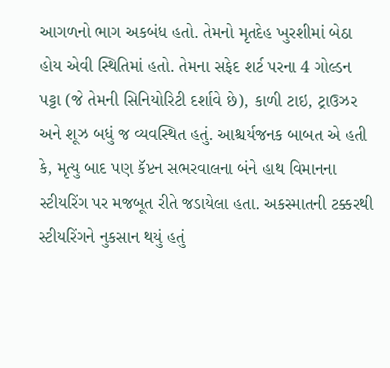આગળનો ભાગ અકબંધ હતો. તેમનો મૃતદેહ ખુરશીમાં બેઠા હોય એવી સ્થિતિમાં હતો. તેમના સફેદ શર્ટ પરના 4 ગોલ્ડન પટ્ટા (જે તેમની સિનિયોરિટી દર્શાવે છે), કાળી ટાઇ, ટ્રાઉઝર અને શૂઝ બધું જ વ્યવસ્થિત હતું. આશ્ચર્યજનક બાબત એ હતી કે, મૃત્યુ બાદ પણ કૅપ્ટન સભરવાલના બંને હાથ વિમાનના સ્ટીયરિંગ પર મજબૂત રીતે જડાયેલા હતા. અકસ્માતની ટક્કરથી સ્ટીયરિંગને નુકસાન થયું હતું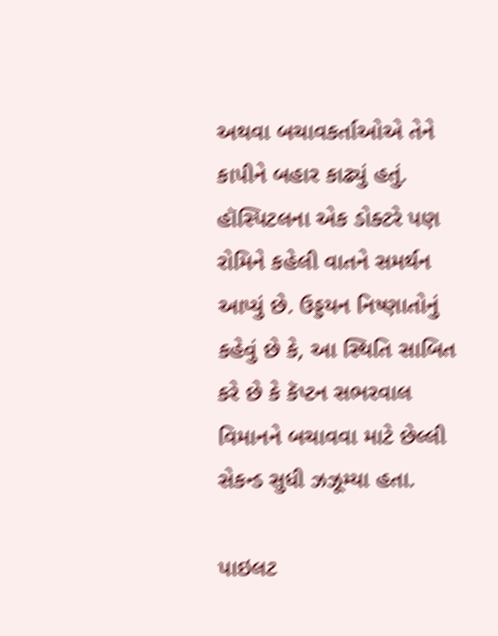અથવા બચાવકર્તાઓએ તેને કાપીને બહાર કાઢ્યું હતું. હૉસ્પિટલના એક ડોક્ટરે પણ રોમિને કહેલી વાતને સમર્થન આપ્યું છે. ઉડ્ડયન નિષ્ણાતોનું કહેવું છે કે, આ સ્થિતિ સાબિત કરે છે કે કૅપ્ટન સભરવાલ વિમાનને બચાવવા માટે છેલ્લી સેકન્ડ સુધી ઝઝૂમ્યા હતા.

પાઇલટ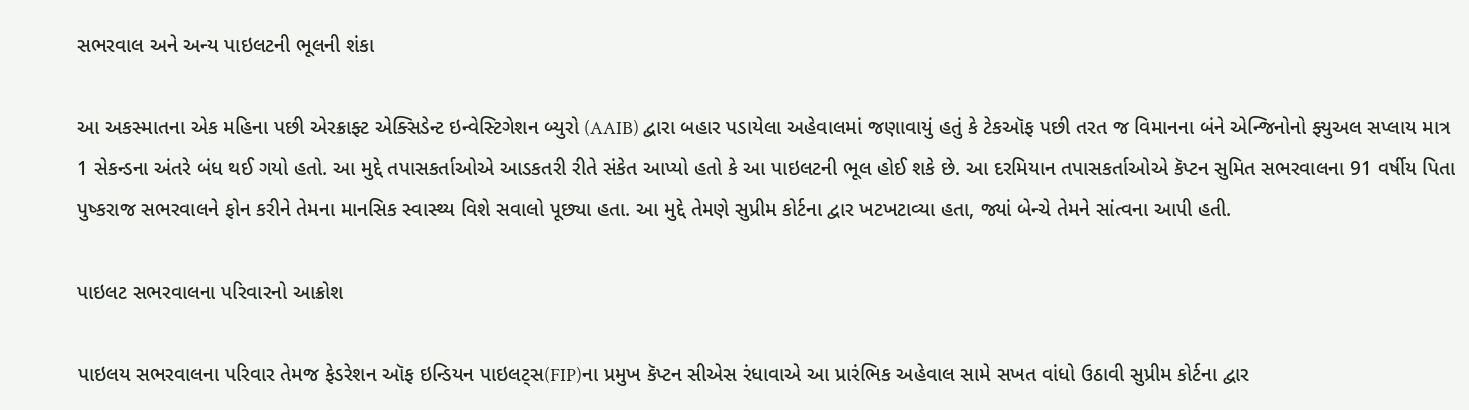સભરવાલ અને અન્ય પાઇલટની ભૂલની શંકા

આ અકસ્માતના એક મહિના પછી એરક્રાફ્ટ એક્સિડેન્ટ ઇન્વેસ્ટિગેશન બ્યુરો (AAIB) દ્વારા બહાર પડાયેલા અહેવાલમાં જણાવાયું હતું કે ટેકઑફ પછી તરત જ વિમાનના બંને એન્જિનોનો ફ્યુઅલ સપ્લાય માત્ર 1 સેકન્ડના અંતરે બંધ થઈ ગયો હતો. આ મુદ્દે તપાસકર્તાઓએ આડકતરી રીતે સંકેત આપ્યો હતો કે આ પાઇલટની ભૂલ હોઈ શકે છે. આ દરમિયાન તપાસકર્તાઓએ કૅપ્ટન સુમિત સભરવાલના 91 વર્ષીય પિતા પુષ્કરાજ સભરવાલને ફોન કરીને તેમના માનસિક સ્વાસ્થ્ય વિશે સવાલો પૂછ્યા હતા. આ મુદ્દે તેમણે સુપ્રીમ કોર્ટના દ્વાર ખટખટાવ્યા હતા, જ્યાં બેન્ચે તેમને સાંત્વના આપી હતી.

પાઇલટ સભરવાલના પરિવારનો આક્રોશ

પાઇલય સભરવાલના પરિવાર તેમજ ફેડરેશન ઑફ ઇન્ડિયન પાઇલટ્સ(FIP)ના પ્રમુખ કૅપ્ટન સીએસ રંધાવાએ આ પ્રારંભિક અહેવાલ સામે સખત વાંધો ઉઠાવી સુપ્રીમ કોર્ટના દ્વાર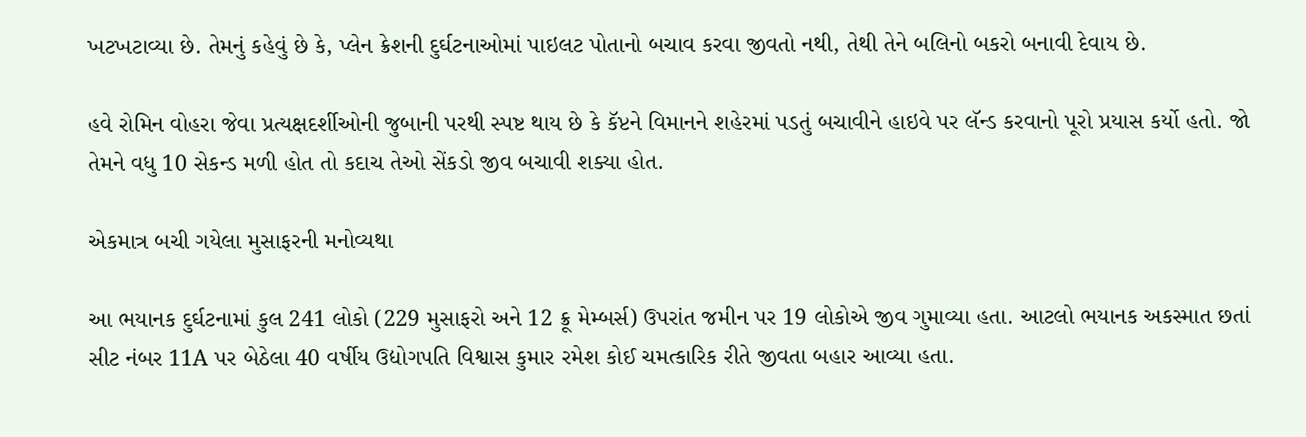ખટખટાવ્યા છે. તેમનું કહેવું છે કે, પ્લેન ક્રેશની દુર્ઘટનાઓમાં પાઇલટ પોતાનો બચાવ કરવા જીવતો નથી, તેથી તેને બલિનો બકરો બનાવી દેવાય છે.

હવે રોમિન વોહરા જેવા પ્રત્યક્ષદર્શીઓની જુબાની પરથી સ્પષ્ટ થાય છે કે કૅપ્ટને વિમાનને શહેરમાં પડતું બચાવીને હાઇવે પર લૅન્ડ કરવાનો પૂરો પ્રયાસ કર્યો હતો. જો તેમને વધુ 10 સેકન્ડ મળી હોત તો કદાચ તેઓ સેંકડો જીવ બચાવી શક્યા હોત.

એકમાત્ર બચી ગયેલા મુસાફરની મનોવ્યથા

આ ભયાનક દુર્ઘટનામાં કુલ 241 લોકો (229 મુસાફરો અને 12 ક્રૂ મેમ્બર્સ) ઉપરાંત જમીન પર 19 લોકોએ જીવ ગુમાવ્યા હતા. આટલો ભયાનક અકસ્માત છતાં સીટ નંબર 11A પર બેઠેલા 40 વર્ષીય ઉદ્યોગપતિ વિશ્વાસ કુમાર રમેશ કોઈ ચમત્કારિક રીતે જીવતા બહાર આવ્યા હતા.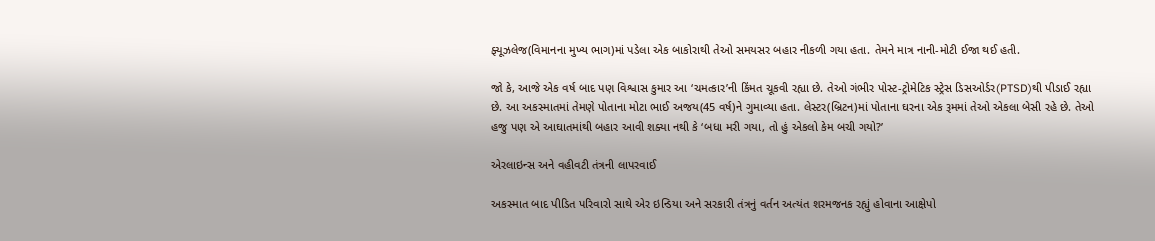ફ્યૂઝલેજ(વિમાનના મુખ્ય ભાગ)માં પડેલા એક બાકોરાથી તેઓ સમયસર બહાર નીકળી ગયા હતા. તેમને માત્ર નાની-મોટી ઈજા થઈ હતી.

જો કે, આજે એક વર્ષ બાદ પણ વિશ્વાસ કુમાર આ ‘ચમત્કાર’ની કિંમત ચૂકવી રહ્યા છે. તેઓ ગંભીર પોસ્ટ-ટ્રોમેટિક સ્ટ્રેસ ડિસઓર્ડર(PTSD)થી પીડાઈ રહ્યા છે. આ અકસ્માતમાં તેમણે પોતાના મોટા ભાઈ અજય(45 વર્ષ)ને ગુમાવ્યા હતા. લેસ્ટર(બ્રિટન)માં પોતાના ઘરના એક રૂમમાં તેઓ એકલા બેસી રહે છે. તેઓ હજુ પણ એ આઘાતમાંથી બહાર આવી શક્યા નથી કે ‘બધા મરી ગયા, તો હું એકલો કેમ બચી ગયો?’

એરલાઇન્સ અને વહીવટી તંત્રની લાપરવાઈ

અકસ્માત બાદ પીડિત પરિવારો સાથે એર ઇન્ડિયા અને સરકારી તંત્રનું વર્તન અત્યંત શરમજનક રહ્યું હોવાના આક્ષેપો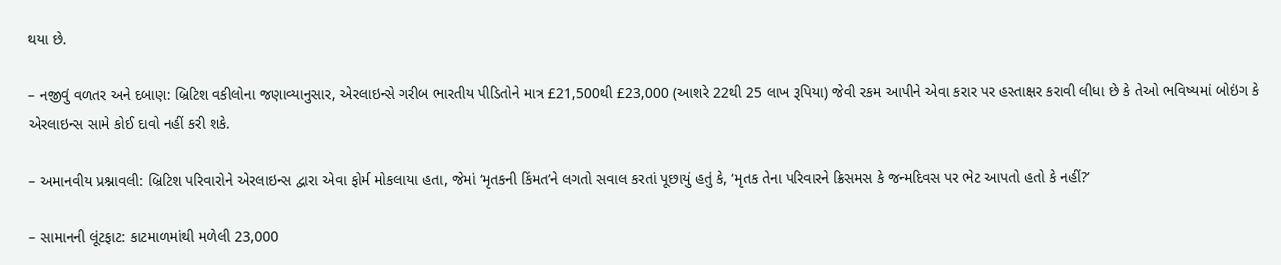થયા છે.

– નજીવું વળતર અને દબાણ: બ્રિટિશ વકીલોના જણાવ્યાનુસાર, એરલાઇન્સે ગરીબ ભારતીય પીડિતોને માત્ર £21,500થી £23,000 (આશરે 22થી 25 લાખ રૂપિયા) જેવી રકમ આપીને એવા કરાર પર હસ્તાક્ષર કરાવી લીધા છે કે તેઓ ભવિષ્યમાં બોઇંગ કે એરલાઇન્સ સામે કોઈ દાવો નહીં કરી શકે.

– અમાનવીય પ્રશ્નાવલી: બ્રિટિશ પરિવારોને એરલાઇન્સ દ્વારા એવા ફોર્મ મોકલાયા હતા, જેમાં ‘મૃતકની કિંમત’ને લગતો સવાલ કરતાં પૂછાયું હતું કે, ‘મૃતક તેના પરિવારને ક્રિસમસ કે જન્મદિવસ પર ભેટ આપતો હતો કે નહીં?’

– સામાનની લૂંટફાટ: કાટમાળમાંથી મળેલી 23,000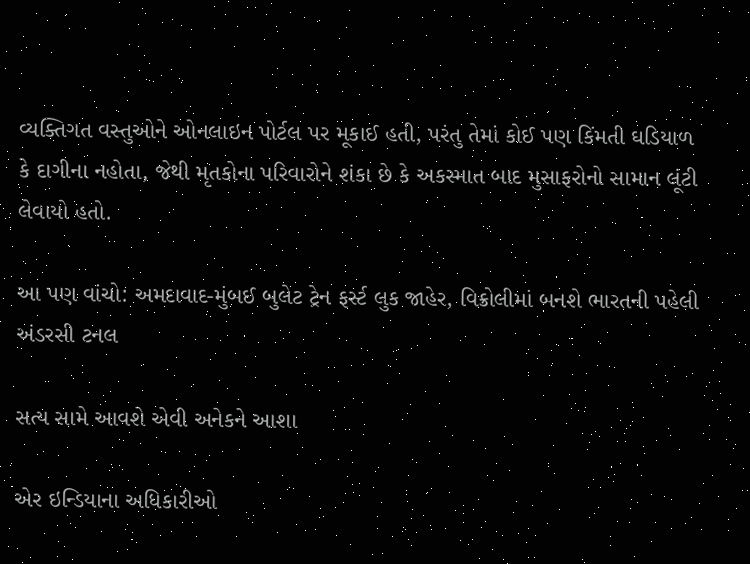વ્યક્તિગત વસ્તુઓને ઓનલાઇન પોર્ટલ પર મૂકાઈ હતી, પરંતુ તેમાં કોઈ પણ કિંમતી ઘડિયાળ કે દાગીના નહોતા, જેથી મૃતકોના પરિવારોને શંકા છે કે અકસ્માત બાદ મુસાફરોનો સામાન લૂંટી લેવાયો હતો.

આ પણ વાંચો: અમદાવાદ-મુંબઈ બુલેટ ટ્રેન ફર્સ્ટ લુક જાહેર, વિક્રોલીમાં બનશે ભારતની પહેલી અંડરસી ટનલ

સત્ય સામે આવશે એવી અનેકને આશા

એર ઇન્ડિયાના અધિકારીઓ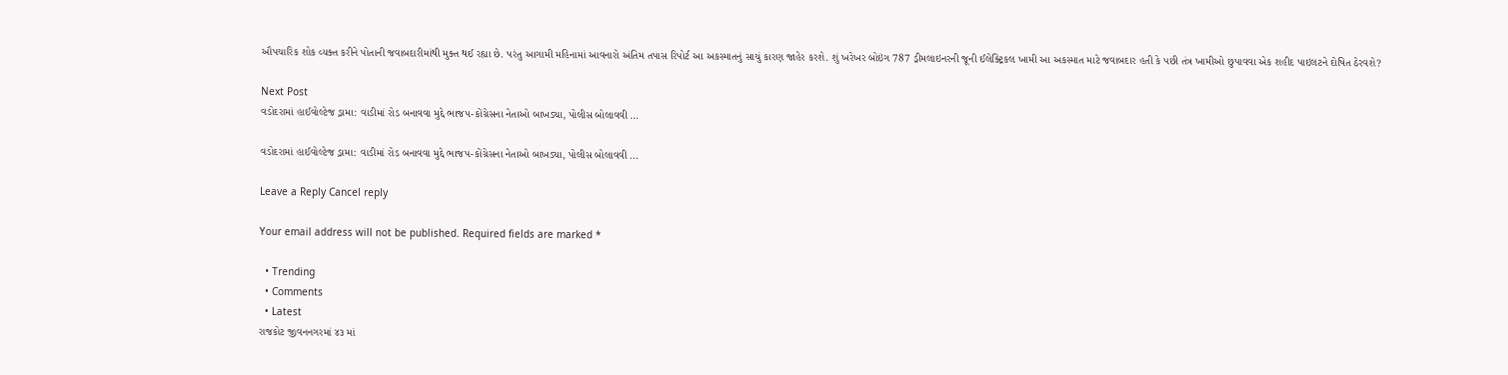ઔપચારિક શોક વ્યક્ત કરીને પોતાની જવાબદારીમાંથી મુક્ત થઈ રહ્યા છે. પરંતુ આગામી મહિનામાં આવનારો અંતિમ તપાસ રિપોર્ટ આ અકસ્માતનું સાચું કારણ જાહેર કરશે. શું ખરેખર બોઇંગ 787 ડ્રીમલાઇનરની જૂની ઈલેક્ટ્રિકલ ખામી આ અકસ્માત માટે જવાબદાર હતી કે પછી તંત્ર ખામીઓ છુપાવવા એક શહીદ પાઇલટને દોષિત ઠેરવશે?

Next Post
વડોદરામાં હાઈવોલ્ટેજ ડ્રામા: વાડીમાં રોડ બનાવવા મુદ્દે ભાજપ-કોંગ્રેસના નેતાઓ બાખડ્યા, પોલીસ બોલાવવી …

વડોદરામાં હાઈવોલ્ટેજ ડ્રામા: વાડીમાં રોડ બનાવવા મુદ્દે ભાજપ-કોંગ્રેસના નેતાઓ બાખડ્યા, પોલીસ બોલાવવી ...

Leave a Reply Cancel reply

Your email address will not be published. Required fields are marked *

  • Trending
  • Comments
  • Latest
રાજકોટ જીવનનગરમાં ૪૩ માં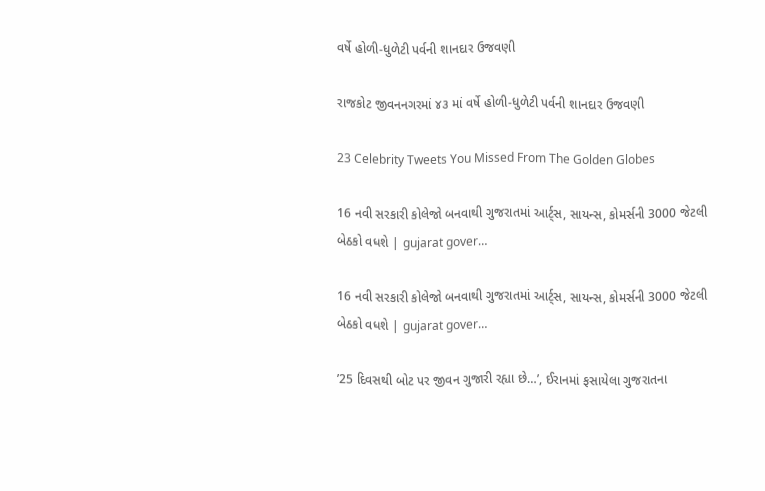વર્ષે હોળી-ધુળેટી પર્વની શાનદાર ઉજવણી

રાજકોટ જીવનનગરમાં ૪૩ માં વર્ષે હોળી-ધુળેટી પર્વની શાનદાર ઉજવણી

23 Celebrity Tweets You Missed From The Golden Globes

16 નવી સરકારી કોલેજો બનવાથી ગુજરાતમાં આર્ટ્સ, સાયન્સ, કોમર્સની 3000 જેટલી બેઠકો વધશે | gujarat gover…

16 નવી સરકારી કોલેજો બનવાથી ગુજરાતમાં આર્ટ્સ, સાયન્સ, કોમર્સની 3000 જેટલી બેઠકો વધશે | gujarat gover…

’25 દિવસથી બોટ પર જીવન ગુજારી રહ્યા છે…’, ઈરાનમાં ફસાયેલા ગુજરાતના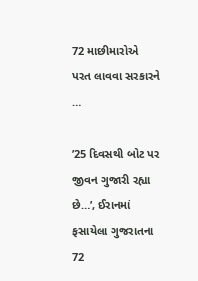72 માછીમારોએ પરત લાવવા સરકારને …

’25 દિવસથી બોટ પર જીવન ગુજારી રહ્યા છે…’, ઈરાનમાં ફસાયેલા ગુજરાતના 72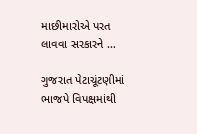માછીમારોએ પરત લાવવા સરકારને …

ગુજરાત પેટાચૂંટણીમાં ભાજપે વિપક્ષમાંથી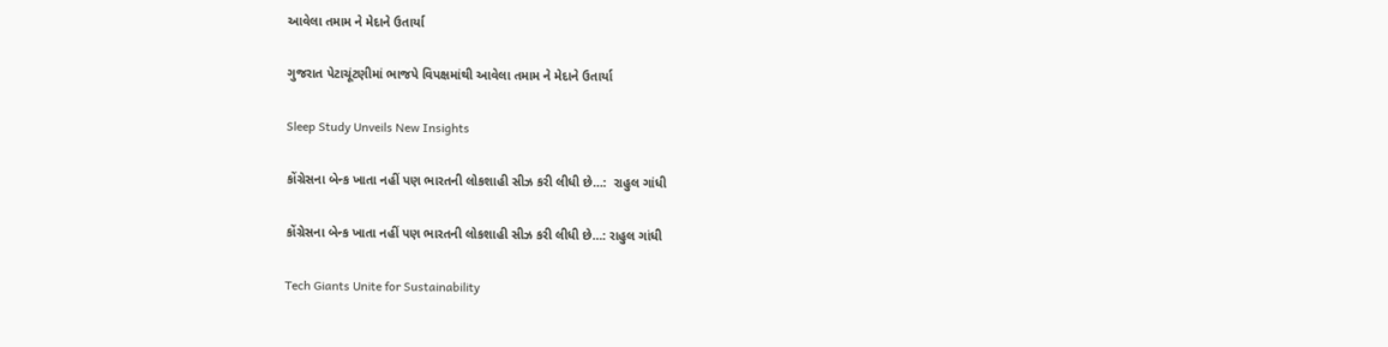આવેલા તમામ ને મેદાને ઉતાર્યા

ગુજરાત પેટાચૂંટણીમાં ભાજપે વિપક્ષમાંથી આવેલા તમામ ને મેદાને ઉતાર્યા

Sleep Study Unveils New Insights

કોંગ્રેસના બેન્ક ખાતા નહીં પણ ભારતની લોકશાહી સીઝ કરી લીધી છે…:  રાહુલ ગાંધી

કોંગ્રેસના બેન્ક ખાતા નહીં પણ ભારતની લોકશાહી સીઝ કરી લીધી છે…: રાહુલ ગાંધી

Tech Giants Unite for Sustainability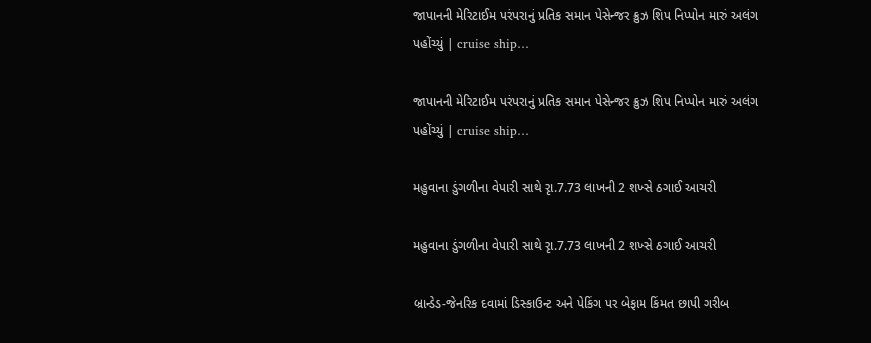જાપાનની મેરિટાઈમ પરંપરાનું પ્રતિક સમાન પેસેન્જર ક્રુઝ શિપ નિપ્પોન મારું અલંગ પહોંચ્યું | cruise ship…

જાપાનની મેરિટાઈમ પરંપરાનું પ્રતિક સમાન પેસેન્જર ક્રુઝ શિપ નિપ્પોન મારું અલંગ પહોંચ્યું | cruise ship…

મહુવાના ડુંગળીના વેપારી સાથે રૃા.7.73 લાખની 2 શખ્સે ઠગાઈ આચરી

મહુવાના ડુંગળીના વેપારી સાથે રૃા.7.73 લાખની 2 શખ્સે ઠગાઈ આચરી

બ્રાન્ડેડ-જેનરિક દવામાં ડિસ્કાઉન્ટ અને પેકિંગ પર બેફામ કિંમત છાપી ગરીબ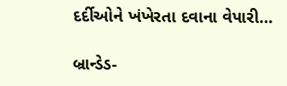દર્દીઓને ખંખેરતા દવાના વેપારી…

બ્રાન્ડેડ-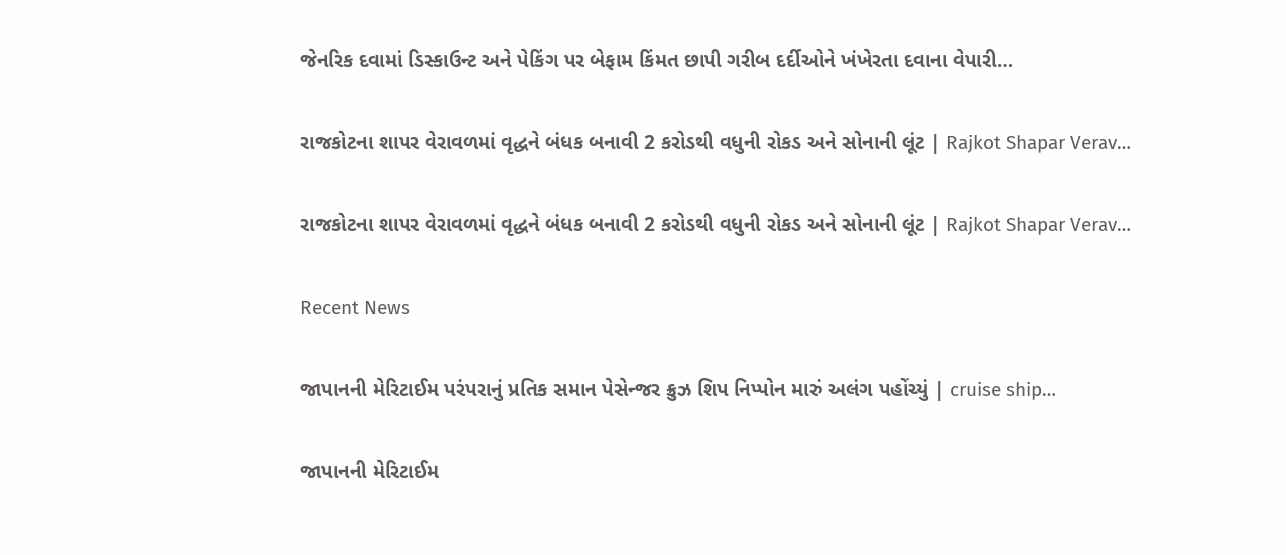જેનરિક દવામાં ડિસ્કાઉન્ટ અને પેકિંગ પર બેફામ કિંમત છાપી ગરીબ દર્દીઓને ખંખેરતા દવાના વેપારી…

રાજકોટના શાપર વેરાવળમાં વૃદ્ધને બંધક બનાવી 2 કરોડથી વધુની રોકડ અને સોનાની લૂંટ | Rajkot Shapar Verav…

રાજકોટના શાપર વેરાવળમાં વૃદ્ધને બંધક બનાવી 2 કરોડથી વધુની રોકડ અને સોનાની લૂંટ | Rajkot Shapar Verav…

Recent News

જાપાનની મેરિટાઈમ પરંપરાનું પ્રતિક સમાન પેસેન્જર ક્રુઝ શિપ નિપ્પોન મારું અલંગ પહોંચ્યું | cruise ship…

જાપાનની મેરિટાઈમ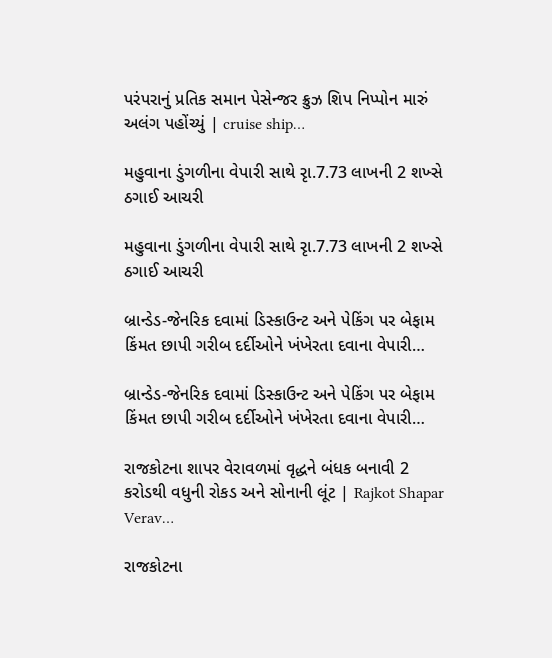પરંપરાનું પ્રતિક સમાન પેસેન્જર ક્રુઝ શિપ નિપ્પોન મારું અલંગ પહોંચ્યું | cruise ship…

મહુવાના ડુંગળીના વેપારી સાથે રૃા.7.73 લાખની 2 શખ્સે ઠગાઈ આચરી

મહુવાના ડુંગળીના વેપારી સાથે રૃા.7.73 લાખની 2 શખ્સે ઠગાઈ આચરી

બ્રાન્ડેડ-જેનરિક દવામાં ડિસ્કાઉન્ટ અને પેકિંગ પર બેફામ કિંમત છાપી ગરીબ દર્દીઓને ખંખેરતા દવાના વેપારી…

બ્રાન્ડેડ-જેનરિક દવામાં ડિસ્કાઉન્ટ અને પેકિંગ પર બેફામ કિંમત છાપી ગરીબ દર્દીઓને ખંખેરતા દવાના વેપારી…

રાજકોટના શાપર વેરાવળમાં વૃદ્ધને બંધક બનાવી 2 કરોડથી વધુની રોકડ અને સોનાની લૂંટ | Rajkot Shapar Verav…

રાજકોટના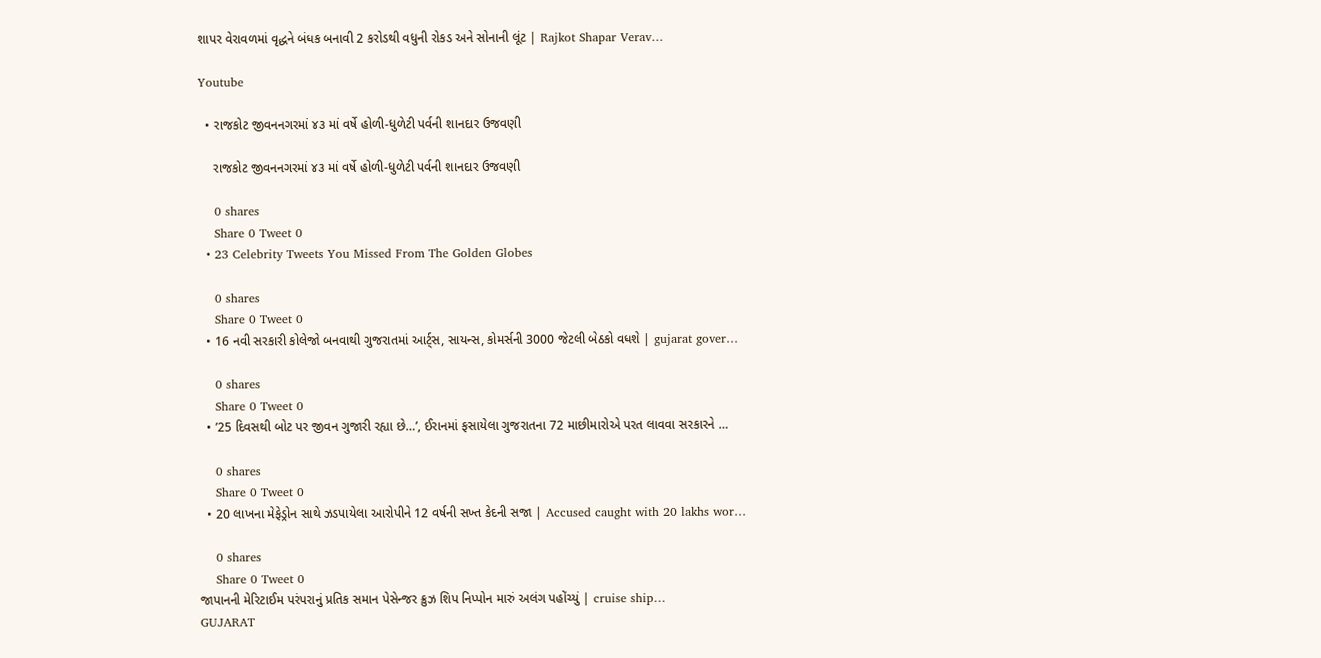શાપર વેરાવળમાં વૃદ્ધને બંધક બનાવી 2 કરોડથી વધુની રોકડ અને સોનાની લૂંટ | Rajkot Shapar Verav…

Youtube

  • રાજકોટ જીવનનગરમાં ૪૩ માં વર્ષે હોળી-ધુળેટી પર્વની શાનદાર ઉજવણી

    રાજકોટ જીવનનગરમાં ૪૩ માં વર્ષે હોળી-ધુળેટી પર્વની શાનદાર ઉજવણી

    0 shares
    Share 0 Tweet 0
  • 23 Celebrity Tweets You Missed From The Golden Globes

    0 shares
    Share 0 Tweet 0
  • 16 નવી સરકારી કોલેજો બનવાથી ગુજરાતમાં આર્ટ્સ, સાયન્સ, કોમર્સની 3000 જેટલી બેઠકો વધશે | gujarat gover…

    0 shares
    Share 0 Tweet 0
  • ’25 દિવસથી બોટ પર જીવન ગુજારી રહ્યા છે…’, ઈરાનમાં ફસાયેલા ગુજરાતના 72 માછીમારોએ પરત લાવવા સરકારને …

    0 shares
    Share 0 Tweet 0
  • 20 લાખના મેફેડ્રોન સાથે ઝડપાયેલા આરોપીને 12 વર્ષની સખ્ત કેદની સજા | Accused caught with 20 lakhs wor…

    0 shares
    Share 0 Tweet 0
જાપાનની મેરિટાઈમ પરંપરાનું પ્રતિક સમાન પેસેન્જર ક્રુઝ શિપ નિપ્પોન મારું અલંગ પહોંચ્યું | cruise ship…
GUJARAT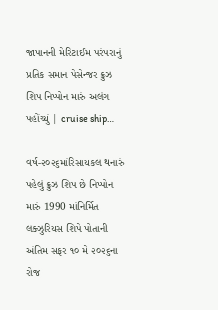જાપાનની મેરિટાઈમ પરંપરાનું પ્રતિક સમાન પેસેન્જર ક્રુઝ શિપ નિપ્પોન મારું અલંગ પહોંચ્યું | cruise ship…

વર્ષ-૨૦૨૬માંરિસાયકલ થનારું પહેલું ક્રુઝ શિપ છે નિપ્પોન મારું 1990 માંનિર્મિત લક્ઝુરિયસ શિપે પોતાની અંતિમ સફર ૧૦ મે ૨૦૨૬ના રોજ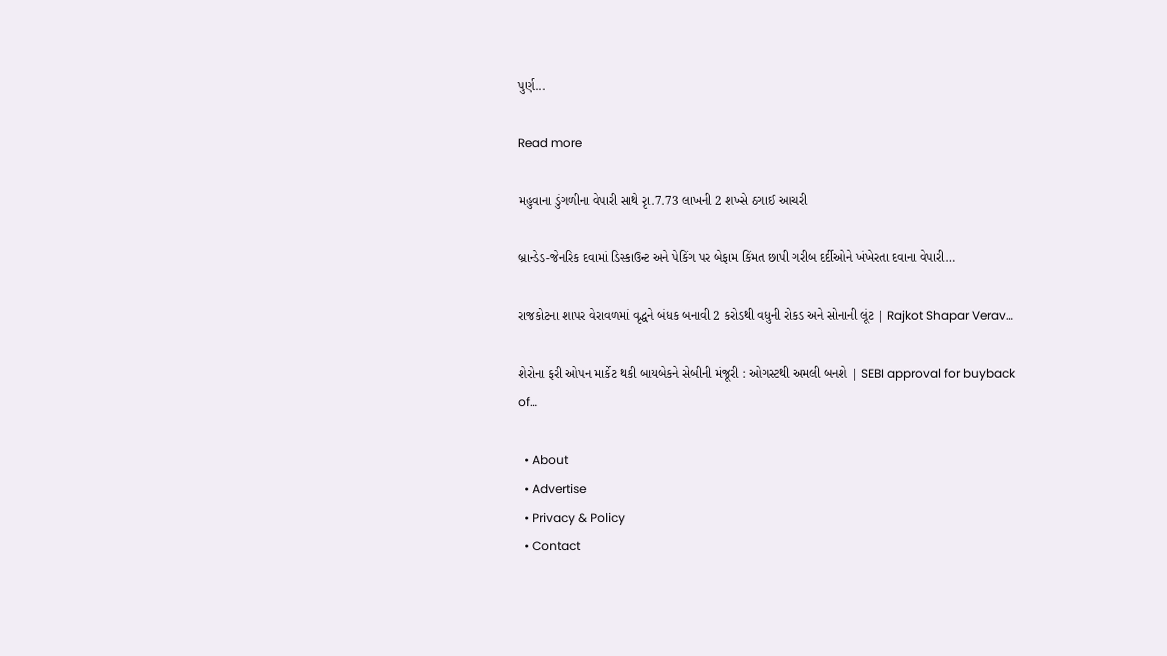પુર્ણ...

Read more

મહુવાના ડુંગળીના વેપારી સાથે રૃા.7.73 લાખની 2 શખ્સે ઠગાઈ આચરી

બ્રાન્ડેડ-જેનરિક દવામાં ડિસ્કાઉન્ટ અને પેકિંગ પર બેફામ કિંમત છાપી ગરીબ દર્દીઓને ખંખેરતા દવાના વેપારી…

રાજકોટના શાપર વેરાવળમાં વૃદ્ધને બંધક બનાવી 2 કરોડથી વધુની રોકડ અને સોનાની લૂંટ | Rajkot Shapar Verav…

શેરોના ફરી ઓપન માર્કેટ થકી બાયબેકને સેબીની મંજૂરી : ઓગસ્ટથી અમલી બનશે | SEBI approval for buyback of…

  • About
  • Advertise
  • Privacy & Policy
  • Contact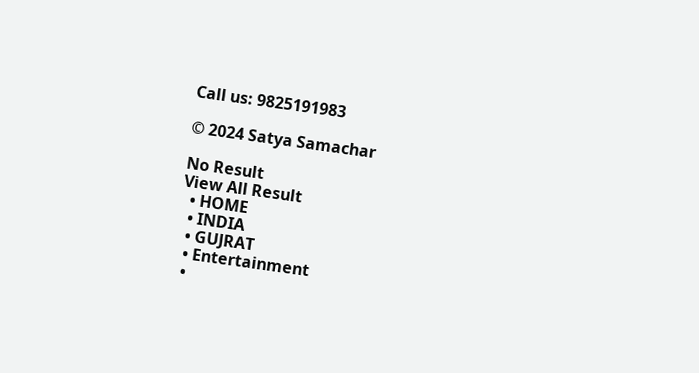Call us: 9825191983

© 2024 Satya Samachar

No Result
View All Result
  • HOME
  • INDIA
  • GUJRAT
  • Entertainment
  •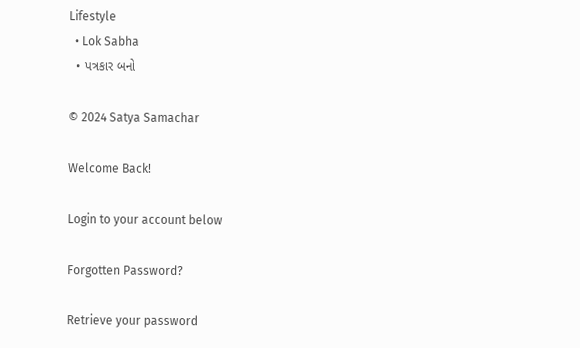Lifestyle
  • Lok Sabha
  • પત્રકાર બનો

© 2024 Satya Samachar

Welcome Back!

Login to your account below

Forgotten Password?

Retrieve your password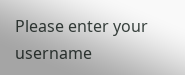Please enter your username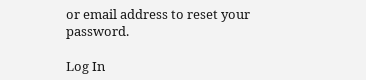or email address to reset your password.

Log In